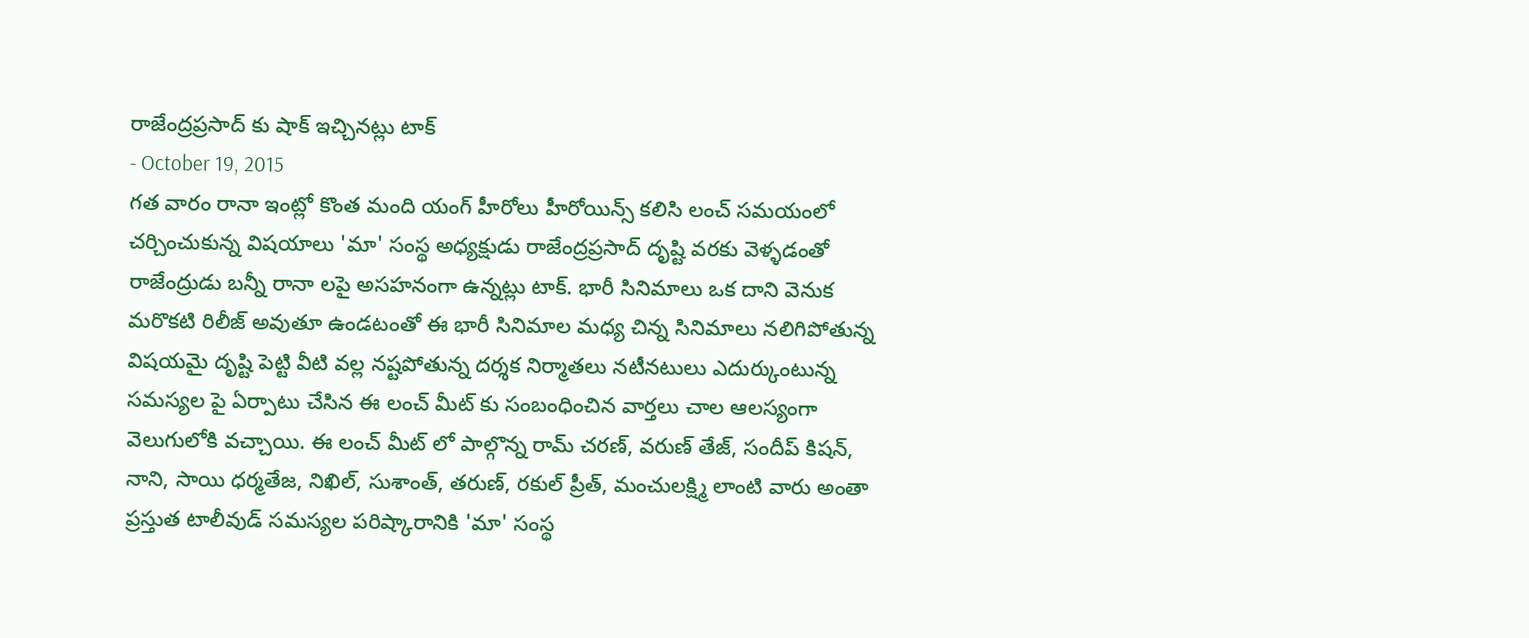రాజేంద్రప్రసాద్ కు షాక్ ఇచ్చినట్లు టాక్
- October 19, 2015
గత వారం రానా ఇంట్లో కొంత మంది యంగ్ హీరోలు హీరోయిన్స్ కలిసి లంచ్ సమయంలో చర్చించుకున్న విషయాలు 'మా' సంస్థ అధ్యక్షుడు రాజేంద్రప్రసాద్ దృష్టి వరకు వెళ్ళడంతో రాజేంద్రుడు బన్నీ రానా లపై అసహనంగా ఉన్నట్లు టాక్. భారీ సినిమాలు ఒక దాని వెనుక మరొకటి రిలీజ్ అవుతూ ఉండటంతో ఈ భారీ సినిమాల మధ్య చిన్న సినిమాలు నలిగిపోతున్న విషయమై దృష్టి పెట్టి వీటి వల్ల నష్టపోతున్న దర్శక నిర్మాతలు నటీనటులు ఎదుర్కుంటున్న సమస్యల పై ఏర్పాటు చేసిన ఈ లంచ్ మీట్ కు సంబంధించిన వార్తలు చాల ఆలస్యంగా వెలుగులోకి వచ్చాయి. ఈ లంచ్ మీట్ లో పాల్గొన్న రామ్ చరణ్, వరుణ్ తేజ్, సందీప్ కిషన్, నాని, సాయి ధర్మతేజ, నిఖిల్, సుశాంత్, తరుణ్, రకుల్ ప్రీత్, మంచులక్ష్మి లాంటి వారు అంతా ప్రస్తుత టాలీవుడ్ సమస్యల పరిష్కారానికి 'మా' సంస్థ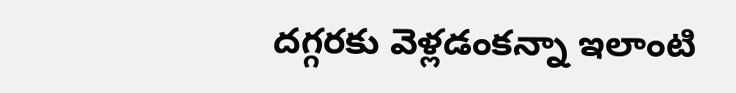దగ్గరకు వెళ్లడంకన్నా ఇలాంటి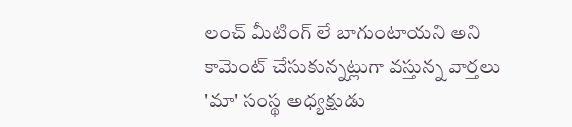లంచ్ మీటింగ్ లే బాగుంటాయని అని కామెంట్ చేసుకున్నట్లుగా వస్తున్న వార్తలు 'మా' సంస్థ అధ్యక్షుడు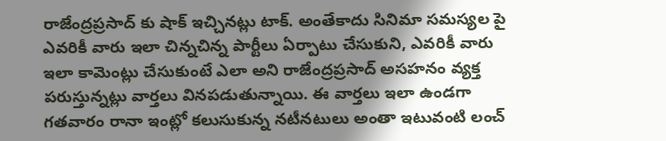రాజేంద్రప్రసాద్ కు షాక్ ఇచ్చినట్లు టాక్. అంతేకాదు సినిమా సమస్యల పై ఎవరికీ వారు ఇలా చిన్నచిన్న పార్టీలు ఏర్పాటు చేసుకుని, ఎవరికీ వారు ఇలా కామెంట్లు చేసుకుంటే ఎలా అని రాజేంద్రప్రసాద్ అసహనం వ్యక్త పరుస్తున్నట్లు వార్తలు వినపడుతున్నాయి. ఈ వార్తలు ఇలా ఉండగా గతవారం రానా ఇంట్లో కలుసుకున్న నటీనటులు అంతా ఇటువంటి లంచ్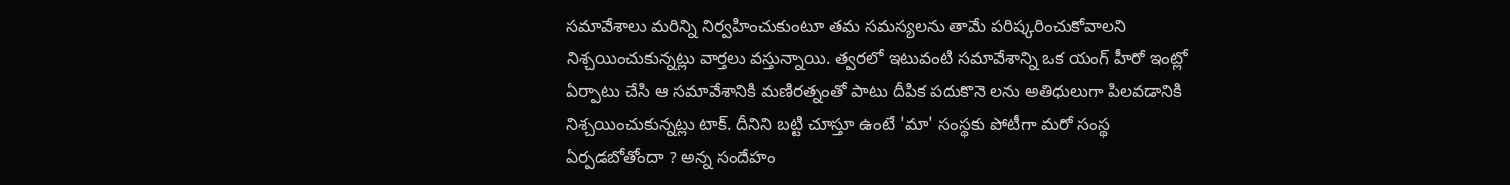సమావేశాలు మరిన్ని నిర్వహించుకుంటూ తమ సమస్యలను తామే పరిష్కరించుకోవాలని నిశ్చయించుకున్నట్లు వార్తలు వస్తున్నాయి. త్వరలో ఇటువంటి సమావేశాన్ని ఒక యంగ్ హీరో ఇంట్లో ఏర్పాటు చేసి ఆ సమావేశానికి మణిరత్నంతో పాటు దీపిక పదుకొనె లను అతిధులుగా పిలవడానికి నిశ్చయించుకున్నట్లు టాక్. దీనిని బట్టి చూస్తూ ఉంటే 'మా' సంస్థకు పోటీగా మరో సంస్థ ఏర్పడబోతోందా ? అన్న సందేహం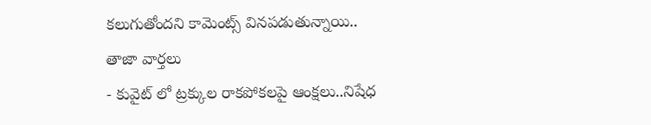కలుగుతోందని కామెంట్స్ వినపడుతున్నాయి..
తాజా వార్తలు
- కువైట్ లో ట్రక్కుల రాకపోకలపై ఆంక్షలు..నిషేధ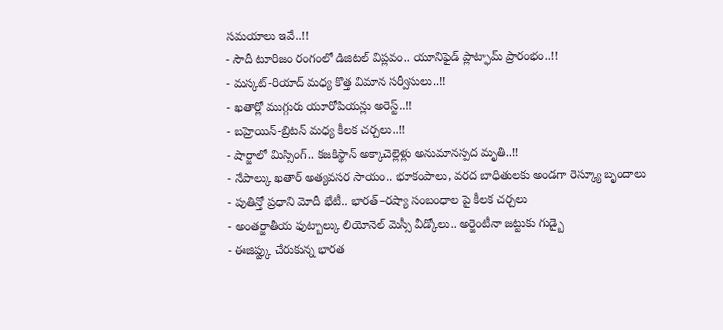సమయాలు ఇవే..!!
- సౌదీ టూరిజం రంగంలో డిజిటల్ విప్లవం.. యూనిఫైడ్ ప్లాట్ఫామ్ ప్రారంభం..!!
- మస్కట్-రియాద్ మధ్య కొత్త విమాన సర్వీసులు..!!
- ఖతార్లో ముగ్గురు యూరోపియన్లు అరెస్ట్..!!
- బహ్రెయిన్-బ్రిటన్ మధ్య కీలక చర్చలు..!!
- షార్జాలో మిస్సింగ్.. కజకిస్థాన్ అక్కాచెల్లెళ్లు అనుమానస్పద మృతి..!!
- నేపాల్కు ఖతార్ అత్యవసర సాయం.. భూకంపాలు, వరద బాధితులకు అండగా రెస్క్యూ బృందాలు
- పుతిన్తో ప్రధాని మోదీ భేటీ.. భారత్–రష్యా సంబంధాల పై కీలక చర్చలు
- అంతర్జాతీయ ఫుట్బాల్కు లియోనెల్ మెస్సీ వీడ్కోలు.. అర్జెంటీనా జట్టుకు గుడ్బై
- ఈజిప్ట్కు చేరుకున్న భారత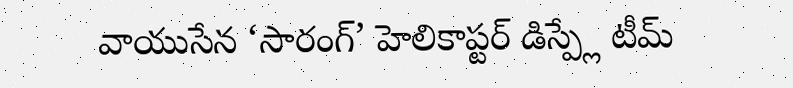వాయుసేన ‘సారంగ్’ హెలికాప్టర్ డిస్ప్లే టీమ్